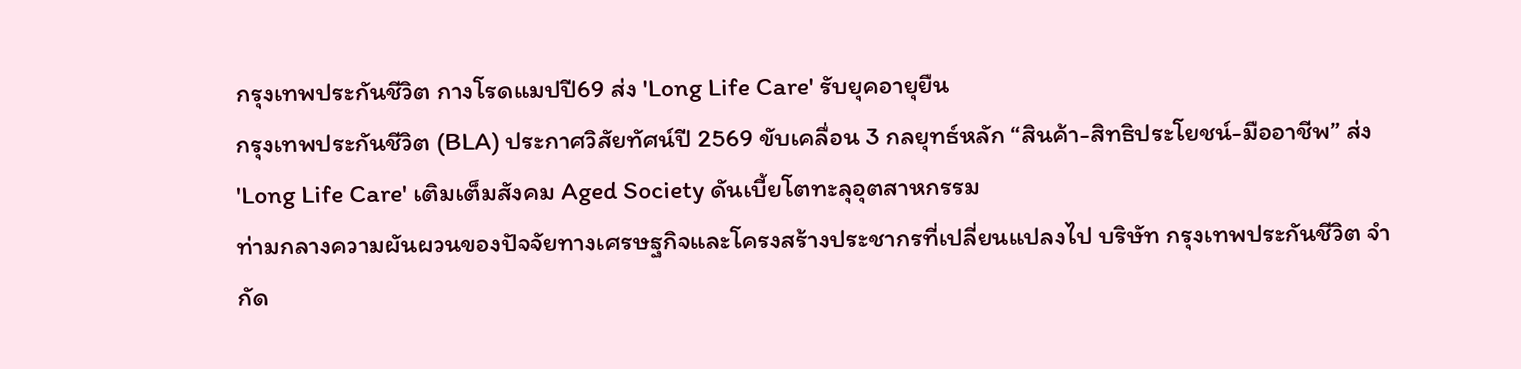กรุงเทพประกันชีวิต กางโรดแมปปี69 ส่ง 'Long Life Care' รับยุคอายุยืน
กรุงเทพประกันชีวิต (BLA) ประกาศวิสัยทัศน์ปี 2569 ขับเคลื่อน 3 กลยุทธ์หลัก “สินค้า-สิทธิประโยชน์-มืออาชีพ” ส่ง 'Long Life Care' เติมเต็มสังคม Aged Society ดันเบี้ยโตทะลุอุตสาหกรรม
ท่ามกลางความผันผวนของปัจจัยทางเศรษฐกิจและโครงสร้างประชากรที่เปลี่ยนแปลงไป บริษัท กรุงเทพประกันชีวิต จำกัด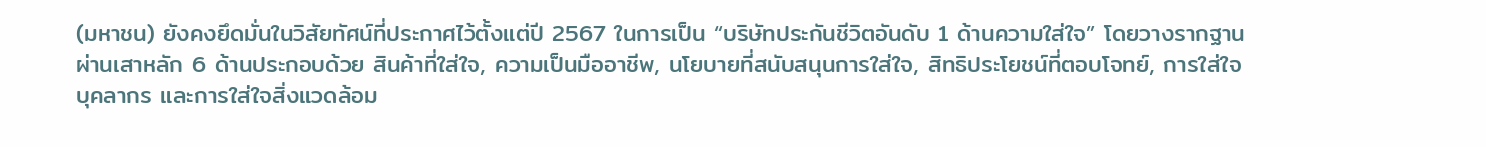(มหาชน) ยังคงยึดมั่นในวิสัยทัศน์ที่ประกาศไว้ตั้งแต่ปี 2567 ในการเป็น “บริษัทประกันชีวิตอันดับ 1 ด้านความใส่ใจ” โดยวางรากฐานผ่านเสาหลัก 6 ด้านประกอบด้วย สินค้าที่ใส่ใจ, ความเป็นมืออาชีพ, นโยบายที่สนับสนุนการใส่ใจ, สิทธิประโยชน์ที่ตอบโจทย์, การใส่ใจบุคลากร และการใส่ใจสิ่งแวดล้อม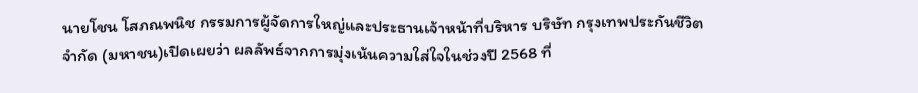นายโชน โสภณพนิช กรรมการผู้จัดการใหญ่และประธานเจ้าหน้าที่บริหาร บริษัท กรุงเทพประกันชีวิต จำกัด (มหาชน)เปิดเผยว่า ผลลัพธ์จากการมุ่งเน้นความใส่ใจในช่วงปี 2568 ที่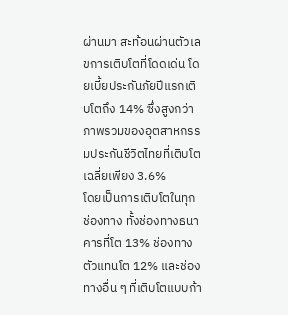ผ่านมา สะท้อนผ่านตัวเลขการเติบโตที่โดดเด่น โดยเบี้ยประกันภัยปีแรกเติบโตถึง 14% ซึ่งสูงกว่าภาพรวมของอุตสาหกรรมประกันชีวิตไทยที่เติบโตเฉลี่ยเพียง 3.6%
โดยเป็นการเติบโตในทุกช่องทาง ทั้งช่องทางธนาคารที่โต 13% ช่องทางตัวแทนโต 12% และช่องทางอื่น ๆ ที่เติบโตแบบก้า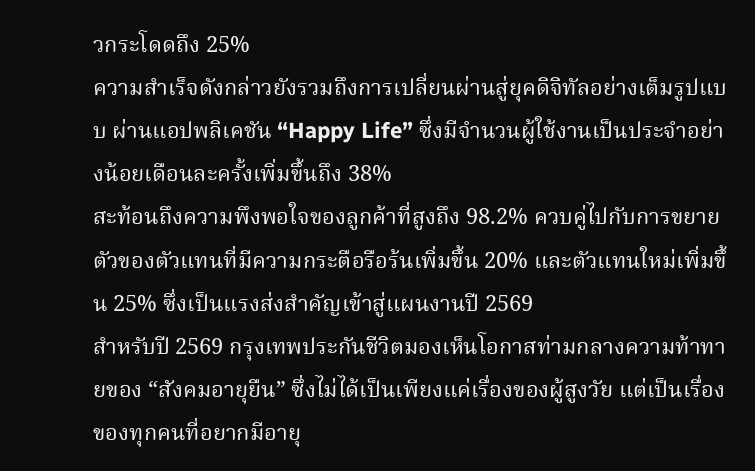วกระโดดถึง 25%
ความสำเร็จดังกล่าวยังรวมถึงการเปลี่ยนผ่านสู่ยุคดิจิทัลอย่างเต็มรูปแบบ ผ่านแอปพลิเคชัน “Happy Life” ซึ่งมีจำนวนผู้ใช้งานเป็นประจำอย่างน้อยเดือนละครั้งเพิ่มขึ้นถึง 38%
สะท้อนถึงความพึงพอใจของลูกค้าที่สูงถึง 98.2% ควบคู่ไปกับการขยายตัวของตัวแทนที่มีความกระตือรือร้นเพิ่มขึ้น 20% และตัวแทนใหม่เพิ่มขึ้น 25% ซึ่งเป็นแรงส่งสำคัญเข้าสู่แผนงานปี 2569
สำหรับปี 2569 กรุงเทพประกันชีวิตมองเห็นโอกาสท่ามกลางความท้าทายของ “สังคมอายุยืน” ซึ่งไม่ได้เป็นเพียงแค่เรื่องของผู้สูงวัย แต่เป็นเรื่องของทุกคนที่อยากมีอายุ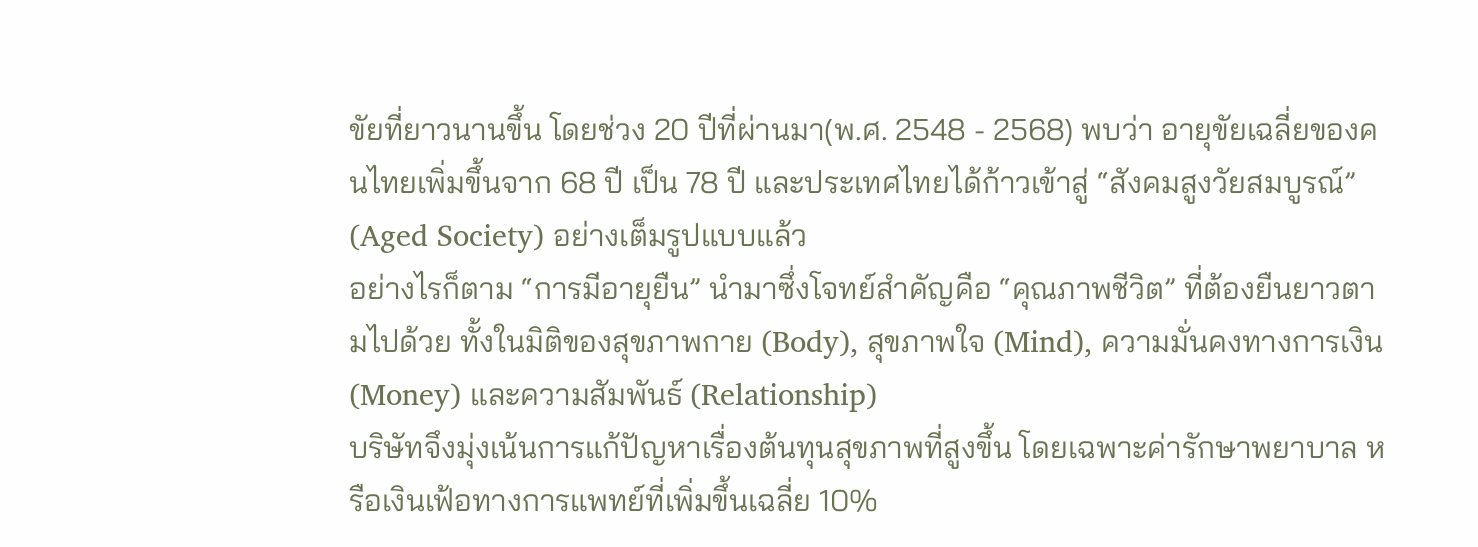ขัยที่ยาวนานขึ้น โดยช่วง 20 ปีที่ผ่านมา(พ.ศ. 2548 - 2568) พบว่า อายุขัยเฉลี่ยของคนไทยเพิ่มขึ้นจาก 68 ปี เป็น 78 ปี และประเทศไทยได้ก้าวเข้าสู่ “สังคมสูงวัยสมบูรณ์” (Aged Society) อย่างเต็มรูปแบบแล้ว
อย่างไรก็ตาม “การมีอายุยืน” นำมาซึ่งโจทย์สำคัญคือ “คุณภาพชีวิต” ที่ต้องยืนยาวตามไปด้วย ทั้งในมิติของสุขภาพกาย (Body), สุขภาพใจ (Mind), ความมั่นคงทางการเงิน (Money) และความสัมพันธ์ (Relationship)
บริษัทจึงมุ่งเน้นการแก้ปัญหาเรื่องต้นทุนสุขภาพที่สูงขึ้น โดยเฉพาะค่ารักษาพยาบาล หรือเงินเฟ้อทางการแพทย์ที่เพิ่มขึ้นเฉลี่ย 10%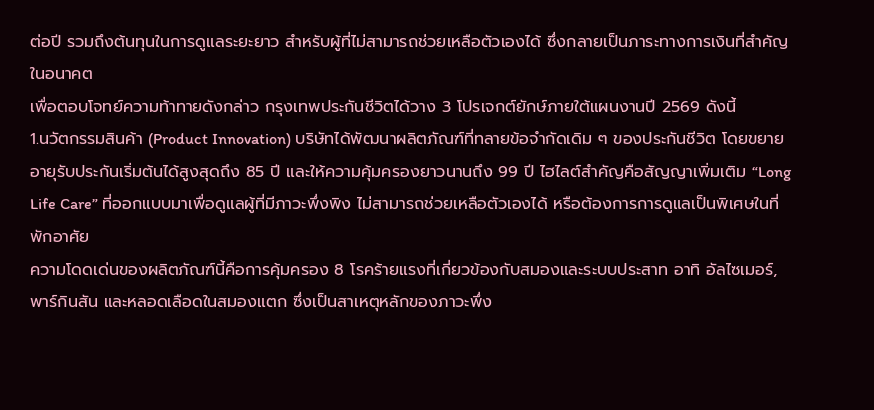ต่อปี รวมถึงต้นทุนในการดูแลระยะยาว สำหรับผู้ที่ไม่สามารถช่วยเหลือตัวเองได้ ซึ่งกลายเป็นภาระทางการเงินที่สำคัญในอนาคต
เพื่อตอบโจทย์ความท้าทายดังกล่าว กรุงเทพประกันชีวิตได้วาง 3 โปรเจกต์ยักษ์ภายใต้แผนงานปี 2569 ดังนี้
1.นวัตกรรมสินค้า (Product Innovation) บริษัทได้พัฒนาผลิตภัณฑ์ที่ทลายข้อจำกัดเดิม ๆ ของประกันชีวิต โดยขยายอายุรับประกันเริ่มต้นได้สูงสุดถึง 85 ปี และให้ความคุ้มครองยาวนานถึง 99 ปี ไฮไลต์สำคัญคือสัญญาเพิ่มเติม “Long Life Care” ที่ออกแบบมาเพื่อดูแลผู้ที่มีภาวะพึ่งพิง ไม่สามารถช่วยเหลือตัวเองได้ หรือต้องการการดูแลเป็นพิเศษในที่พักอาศัย
ความโดดเด่นของผลิตภัณฑ์นี้คือการคุ้มครอง 8 โรคร้ายแรงที่เกี่ยวข้องกับสมองและระบบประสาท อาทิ อัลไซเมอร์, พาร์กินสัน และหลอดเลือดในสมองแตก ซึ่งเป็นสาเหตุหลักของภาวะพึ่ง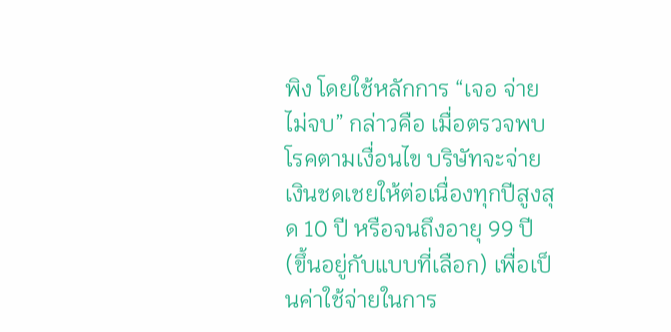พิง โดยใช้หลักการ “เจอ จ่าย ไม่จบ” กล่าวคือ เมื่อตรวจพบโรคตามเงื่อนไข บริษัทจะจ่ายเงินชดเชยให้ต่อเนื่องทุกปีสูงสุด 10 ปี หรือจนถึงอายุ 99 ปี (ขึ้นอยู่กับแบบที่เลือก) เพื่อเป็นค่าใช้จ่ายในการ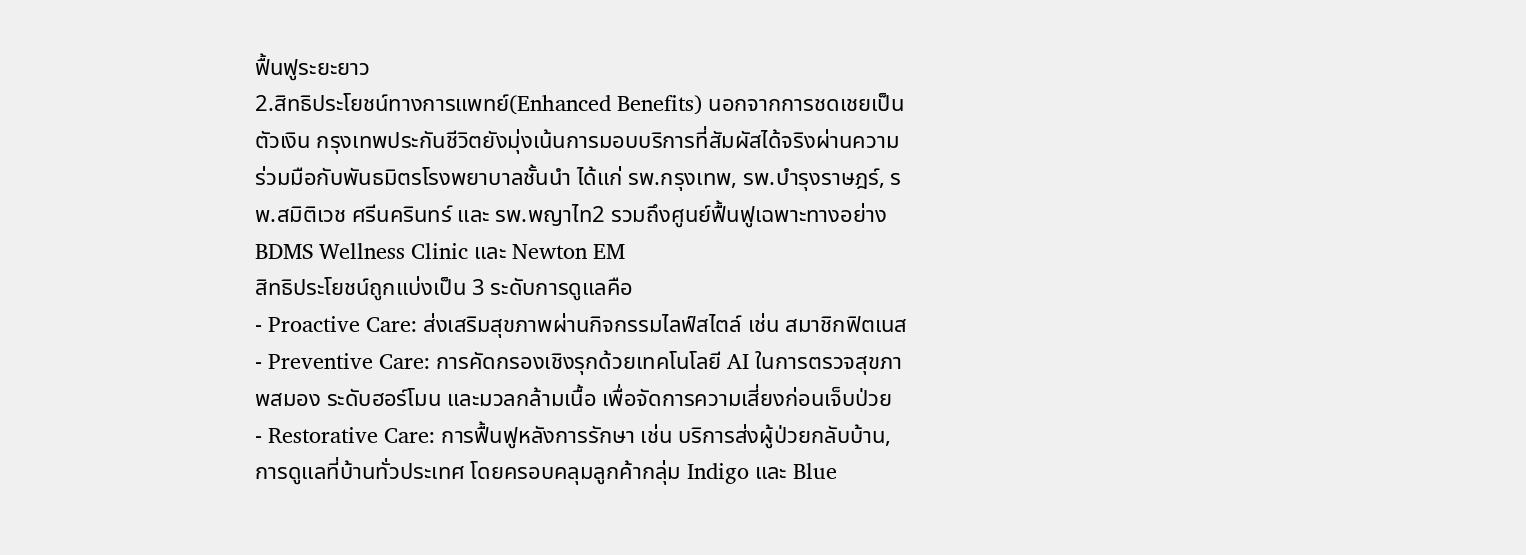ฟื้นฟูระยะยาว
2.สิทธิประโยชน์ทางการแพทย์(Enhanced Benefits) นอกจากการชดเชยเป็นตัวเงิน กรุงเทพประกันชีวิตยังมุ่งเน้นการมอบบริการที่สัมผัสได้จริงผ่านความร่วมมือกับพันธมิตรโรงพยาบาลชั้นนำ ได้แก่ รพ.กรุงเทพ, รพ.บำรุงราษฎร์, รพ.สมิติเวช ศรีนครินทร์ และ รพ.พญาไท2 รวมถึงศูนย์ฟื้นฟูเฉพาะทางอย่าง BDMS Wellness Clinic และ Newton EM
สิทธิประโยชน์ถูกแบ่งเป็น 3 ระดับการดูแลคือ
- Proactive Care: ส่งเสริมสุขภาพผ่านกิจกรรมไลฟ์สไตล์ เช่น สมาชิกฟิตเนส
- Preventive Care: การคัดกรองเชิงรุกด้วยเทคโนโลยี AI ในการตรวจสุขภาพสมอง ระดับฮอร์โมน และมวลกล้ามเนื้อ เพื่อจัดการความเสี่ยงก่อนเจ็บป่วย
- Restorative Care: การฟื้นฟูหลังการรักษา เช่น บริการส่งผู้ป่วยกลับบ้าน, การดูแลที่บ้านทั่วประเทศ โดยครอบคลุมลูกค้ากลุ่ม Indigo และ Blue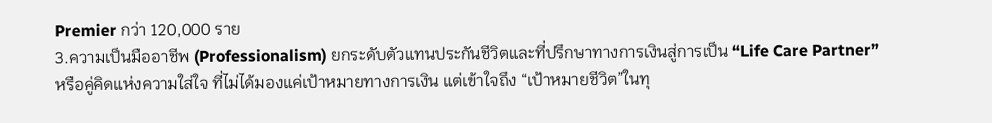Premier กว่า 120,000 ราย
3.ความเป็นมืออาชีพ (Professionalism) ยกระดับตัวแทนประกันชีวิตและที่ปรึกษาทางการเงินสู่การเป็น “Life Care Partner” หรือคู่คิดแห่งความใส่ใจ ที่ไม่ได้มองแค่เป้าหมายทางการเงิน แต่เข้าใจถึง “เป้าหมายชีวิต”ในทุ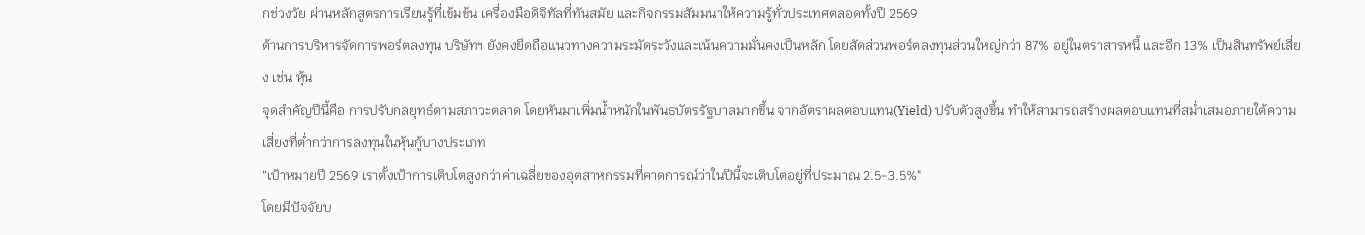กช่วงวัย ผ่านหลักสูตรการเรียนรู้ที่เข้มข้น เครื่องมือดิจิทัลที่ทันสมัย และกิจกรรมสัมมนาให้ความรู้ทั่วประเทศตลอดทั้งปี 2569
ด้านการบริหารจัดการพอร์ตลงทุน บริษัทฯ ยังคงยึดถือแนวทางความระมัดระวังและเน้นความมั่นคงเป็นหลัก โดยสัดส่วนพอร์ตลงทุนส่วนใหญ่กว่า 87% อยู่ในตราสารหนี้ และอีก 13% เป็นสินทรัพย์เสี่ยง เช่น หุ้น
จุดสำคัญปีนี้คือ การปรับกลยุทธ์ตามสภาวะตลาด โดยหันมาเพิ่มน้ำหนักในพันธบัตรรัฐบาลมากขึ้น จากอัตราผลตอบแทน(Yield) ปรับตัวสูงขึ้น ทำให้สามารถสร้างผลตอบแทนที่สม่ำเสมอภายใต้ความเสี่ยงที่ต่ำกว่าการลงทุนในหุ้นกู้บางประเภท
“เป้าหมายปี 2569 เราตั้งเป้าการเติบโตสูงกว่าค่าเฉลี่ยของอุตสาหกรรมที่คาดการณ์ว่าในปีนี้จะเติบโตอยู่ที่ประมาณ 2.5-3.5%"
โดยมีปัจจัยบ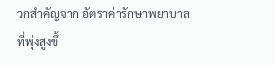วกสำคัญจาก อัตราค่ารักษาพยาบาลที่พุ่งสูงขึ้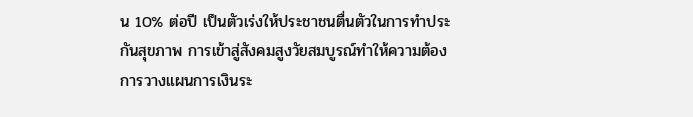น 10% ต่อปี เป็นตัวเร่งให้ประชาชนตื่นตัวในการทำประกันสุขภาพ การเข้าสู่สังคมสูงวัยสมบูรณ์ทำให้ความต้องการวางแผนการเงินระ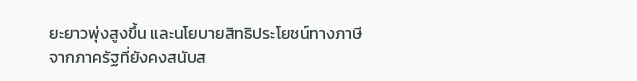ยะยาวพุ่งสูงขึ้น และนโยบายสิทธิประโยชน์ทางภาษีจากภาครัฐที่ยังคงสนับส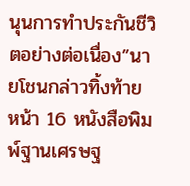นุนการทำประกันชีวิตอย่างต่อเนื่อง”นายโชนกล่าวทิ้งท้าย
หน้า 16 หนังสือพิมพ์ฐานเศรษฐ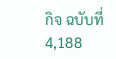กิจ ฉบับที่ 4,188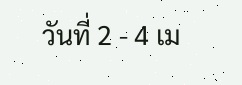วันที่ 2 - 4 เม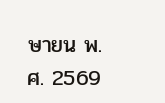ษายน พ.ศ. 2569